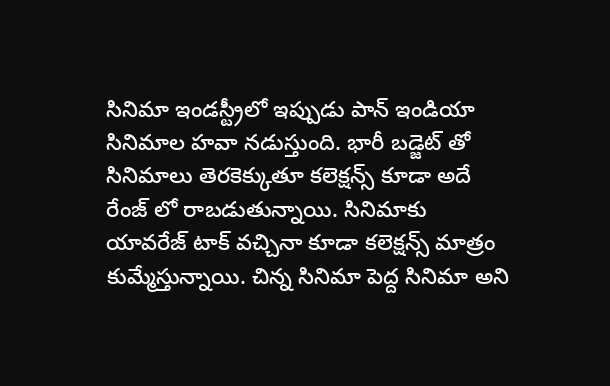సినిమా ఇండస్ట్రీలో ఇప్పుడు పాన్ ఇండియా సినిమాల హవా నడుస్తుంది. భారీ బడ్జెట్ తో సినిమాలు తెరకెక్కుతూ కలెక్షన్స్ కూడా అదే రేంజ్ లో రాబడుతున్నాయి. సినిమాకు యావరేజ్ టాక్ వచ్చినా కూడా కలెక్షన్స్ మాత్రం కుమ్మేస్తున్నాయి. చిన్న సినిమా పెద్ద సినిమా అని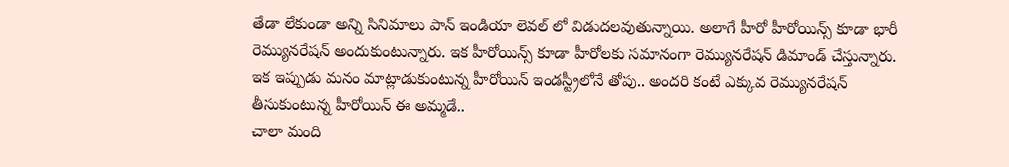తేడా లేకుండా అన్ని సినిమాలు పాన్ ఇండియా లెవల్ లో విడుదలవుతున్నాయి. అలాగే హీరో హీరోయిన్స్ కూడా భారీ రెమ్యునరేషన్ అందుకుంటున్నారు. ఇక హీరోయిన్స్ కూడా హీరోలకు సమానంగా రెమ్యునరేషన్ డిమాండ్ చేస్తున్నారు. ఇక ఇప్పుడు మనం మాట్లాడుకుంటున్న హీరోయిన్ ఇండస్ట్రీలోనే తోపు.. అందరి కంటే ఎక్కువ రెమ్యునరేషన్ తీసుకుంటున్న హీరోయిన్ ఈ అమ్మడే..
చాలా మంది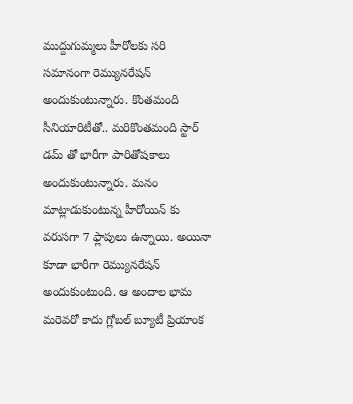ముద్దుగుమ్మలు హీరోలకు సరి సమానంగా రెమ్యునరేషన్ అందుకుంటున్నారు. కొంతమంది సీనియారిటీతో.. మరికొంతమంది స్టార్ డమ్ తో భారీగా పారితోషకాలు అందుకుంటున్నారు. మనం మాట్లాడుకుంటున్న హీరోయిన్ కు వరుసగా 7 ఫ్లాపులు ఉన్నాయి. అయినా కూడా భారీగా రెమ్యునరేషన్ అందుకుంటుంది. ఆ అందాల భామ మరెవరో కాదు గ్లోబల్ బ్యూటీ ప్రియాంక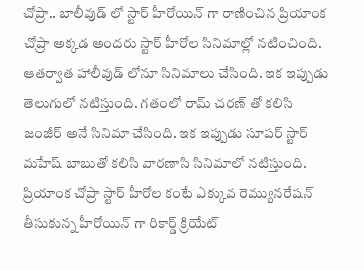చోప్రా.. బాలీవుడ్ లో స్టార్ హీరోయిన్ గా రాణించిన ప్రియాంక చోప్రా అక్కడ అందరు స్టార్ హీరోల సినిమాల్లో నటించింది.
ఆతర్వాత హాలీవుడ్ లోనూ సినిమాలు చేసింది. ఇక ఇప్పుడు తెలుగులో నటిస్తుంది. గతంలో రామ్ చరణ్ తో కలిసి జంజీర్ అనే సినిమా చేసింది. ఇక ఇప్పుడు సూపర్ స్టార్ మహేష్ బాబుతో కలిసి వారణాసి సినిమాలో నటిస్తుంది. ప్రియాంక చోప్రా స్టార్ హీరోల కంటే ఎక్కువ రెమ్యునరేషన్ తీసుకున్న హీరోయిన్ గా రికార్డ్ క్రియేట్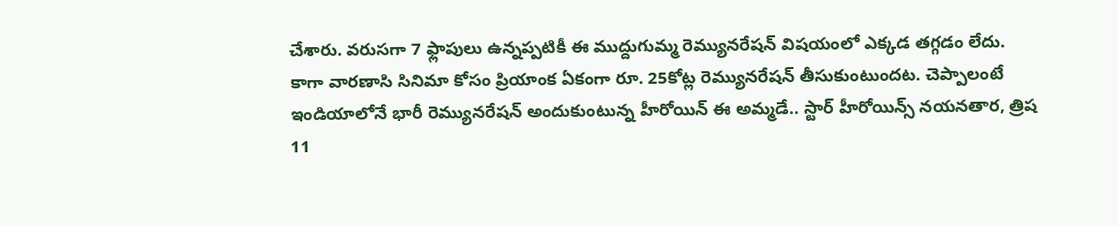చేశారు. వరుసగా 7 ఫ్లాపులు ఉన్నప్పటికీ ఈ ముద్దుగుమ్మ రెమ్యునరేషన్ విషయంలో ఎక్కడ తగ్గడం లేదు. కాగా వారణాసి సినిమా కోసం ప్రియాంక ఏకంగా రూ. 25కోట్ల రెమ్యునరేషన్ తీసుకుంటుందట. చెప్పాలంటే ఇండియాలోనే భారీ రెమ్యునరేషన్ అందుకుంటున్న హీరోయిన్ ఈ అమ్మడే.. స్టార్ హీరోయిన్స్ నయనతార, త్రిష 11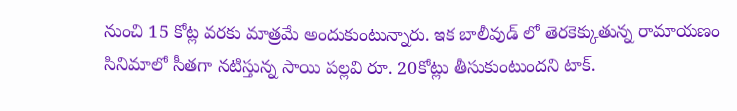నుంచి 15 కోట్ల వరకు మాత్రమే అందుకుంటున్నారు. ఇక బాలీవుడ్ లో తెరకెక్కుతున్న రామాయణం సినిమాలో సీతగా నటిస్తున్న సాయి పల్లవి రూ. 20కోట్లు తీసుకుంటుందని టాక్.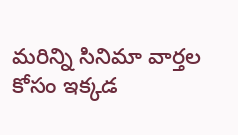మరిన్ని సినిమా వార్తల కోసం ఇక్కడ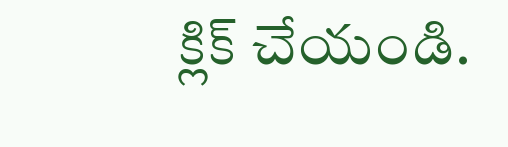క్లిక్ చేయండి.